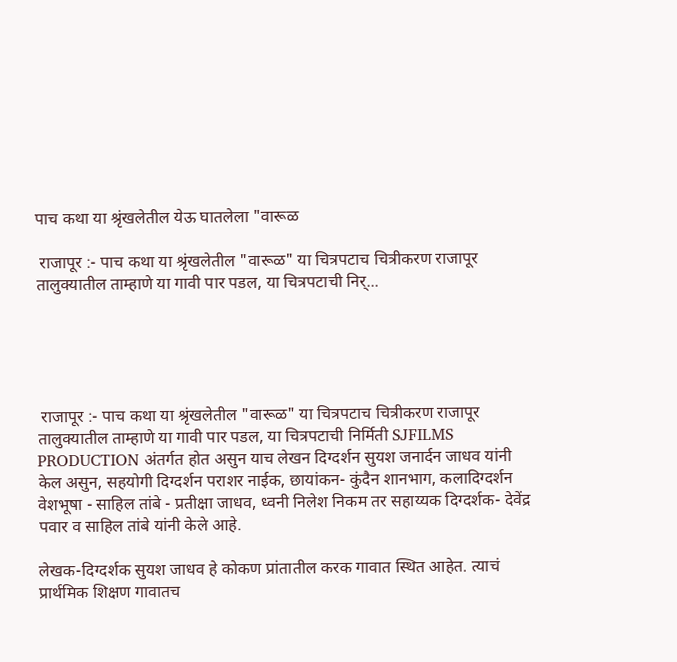पाच कथा या श्रृंखलेतील येऊ घातलेला "वारूळ

 राजापूर :- पाच कथा या श्रृंखलेतील "वारूळ" या चित्रपटाच चित्रीकरण राजापूर तालुक्यातील ताम्हाणे या गावी पार पडल, या चित्रपटाची निर्...





 राजापूर :- पाच कथा या श्रृंखलेतील "वारूळ" या चित्रपटाच चित्रीकरण राजापूर तालुक्यातील ताम्हाणे या गावी पार पडल, या चित्रपटाची निर्मिती SJFILMS PRODUCTION अंतर्गत होत असुन याच लेखन दिग्दर्शन सुयश जनार्दन जाधव यांनी केल असुन, सहयोगी दिग्दर्शन पराशर नाईक, छायांकन- कुंदैन शानभाग, कलादिग्दर्शन वेशभूषा - साहिल तांबे - प्रतीक्षा जाधव, ध्वनी निलेश निकम तर सहाय्यक दिग्दर्शक- देवेंद्र पवार व साहिल तांबे यांनी केले आहे.

लेखक-दिग्दर्शक सुयश जाधव हे कोकण प्रांतातील करक गावात स्थित आहेत. त्याचं प्रार्थमिक शिक्षण गावातच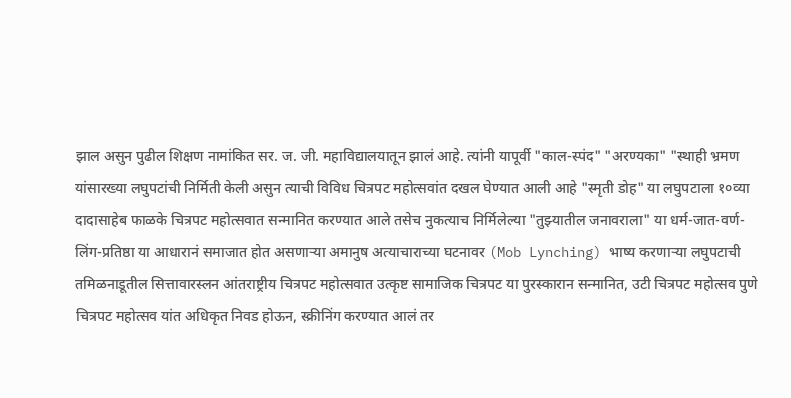झाल असुन पुढील शिक्षण नामांकित सर. ज. जी. महाविद्यालयातून झालं आहे. त्यांनी यापूर्वी "काल-स्पंद" "अरण्यका" "स्थाही भ्रमण यांसारख्या लघुपटांची निर्मिती केली असुन त्याची विविध चित्रपट महोत्सवांत दखल घेण्यात आली आहे "स्मृती डोह" या लघुपटाला १०व्या दादासाहेब फाळके चित्रपट महोत्सवात सन्मानित करण्यात आले तसेच नुकत्याच निर्मिलेल्या "तुझ्यातील जनावराला" या धर्म-जात-वर्ण-लिंग-प्रतिष्ठा या आधारानं समाजात होत असणाऱ्या अमानुष अत्याचाराच्या घटनावर (Mob Lynching) भाष्य करणाऱ्या लघुपटाची तमिळनाडूतील सित्तावारस्लन आंतराष्ट्रीय चित्रपट महोत्सवात उत्कृष्ट सामाजिक चित्रपट या पुरस्कारान सन्मानित, उटी चित्रपट महोत्सव पुणे चित्रपट महोत्सव यांत अधिकृत निवड होऊन, स्क्रीनिंग करण्यात आलं तर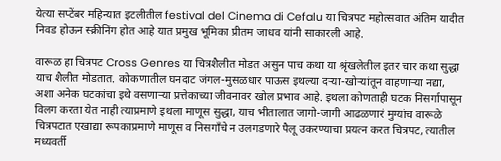येत्या सप्टेंबर महिन्यात इटलीतील festival del Cinema di Cefalu या चित्रपट महोत्सवात अंतिम यादीत निवड होऊन स्क्रीनिंग होत आहे यात प्रमुख भूमिका प्रीतम जाधव यांनी साकारली आहे.

वारूळ हा चित्रपट Cross Genres या चित्रशैलीत मोडत असुन पाच कथा या श्रृंखलेतील इतर चार कथा सुद्धा याच शैलीत मोडतात. कोकणातील घनदाट जंगल-मुसळधार पाऊस इथल्या दऱ्या-खोऱ्यांतून वाहणाऱ्या नद्या, अशा अनेक घटकांचा इथे वसणाऱ्या प्रत्तेकाच्या जीवनावर खोल प्रभाव आहे. इथला कोणताही घटक निसर्गापासून विलग करता येत नाही त्याप्रमाणे इथला माणूस सुद्धा, याच भीतालात जागो-जागी आढळणारं मुग्यांच वारूळे चित्रपटात एखाद्या रूपकाप्रमाणे माणूस व निसगाँचे न उलगडणारे पैलू उकरण्याचा प्रयत्न करत चित्रपट, त्यातील मध्यवर्ती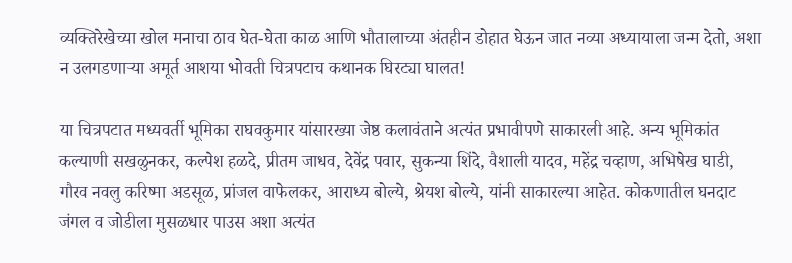व्यक्तिरेखेच्या खोल मनाचा ठाव घेत-घेता काळ आणि भौतालाच्या अंतहीन डोहात घेऊन जात नव्या अध्यायाला जन्म देतो, अशा न उलगडणाऱ्या अमूर्त आशया भोवती चित्रपटाच कथानक घिरट्या घालत!

या चित्रपटात मध्यवर्ती भूमिका राघवकुमार यांसारख्या जेष्ठ कलावंताने अत्यंत प्रभावीपणे साकारली आहे. अन्य भूमिकांत कल्याणी सखळुनकर, कल्पेश हळदे, प्रीतम जाधव, देवेंद्र पवार, सुकन्या शिंदे, वैशाली यादव, महेंद्र चव्हाण, अभिषेख घाडी, गौरव नवलु करिष्मा अडसूळ, प्रांजल वाफेलकर, आराध्य बोल्ये, श्रेयश बोल्ये, यांनी साकारल्या आहेत. कोकणातील घनदाट जंगल व जोडीला मुसळधार पाउस अशा अत्यंत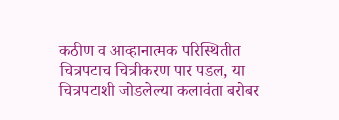कठीण व आव्हानात्मक परिस्थितीत चित्रपटाच चित्रीकरण पार पडल, या चित्रपटाशी जोडलेल्या कलावंता बरोबर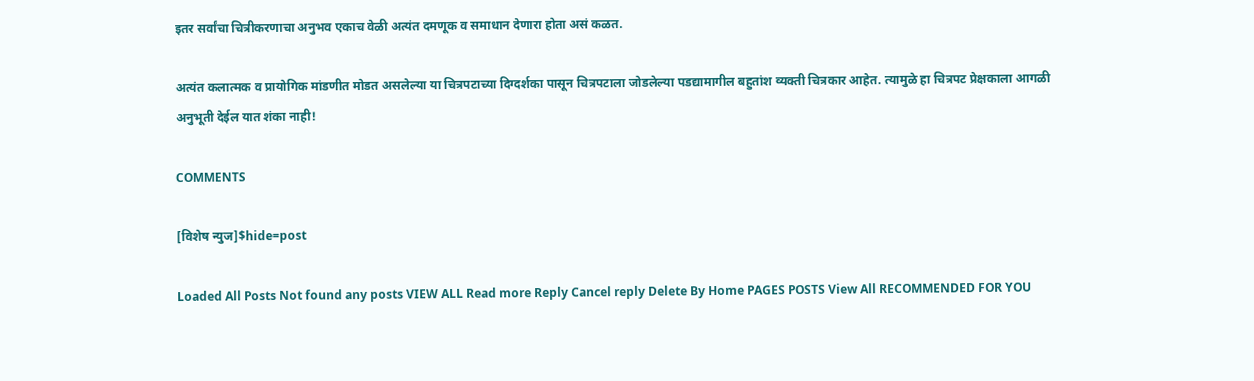इतर सर्वांचा चित्रीकरणाचा अनुभव एकाच वेळी अत्यंत दमणूक व समाधान देणारा होता असं कळत.

अत्यंत कलात्मक व प्रायोगिक मांडणीत मोडत असलेल्या या चित्रपटाच्या दिग्दर्शका पासून चित्रपटाला जोडलेल्या पडद्यामागील बहुतांश व्यक्ती चित्रकार आहेत. त्यामुळे हा चित्रपट प्रेक्षकाला आगळी अनुभूती देईल यात शंका नाही!

COMMENTS

[विशेष न्युज]$hide=post

Loaded All Posts Not found any posts VIEW ALL Read more Reply Cancel reply Delete By Home PAGES POSTS View All RECOMMENDED FOR YOU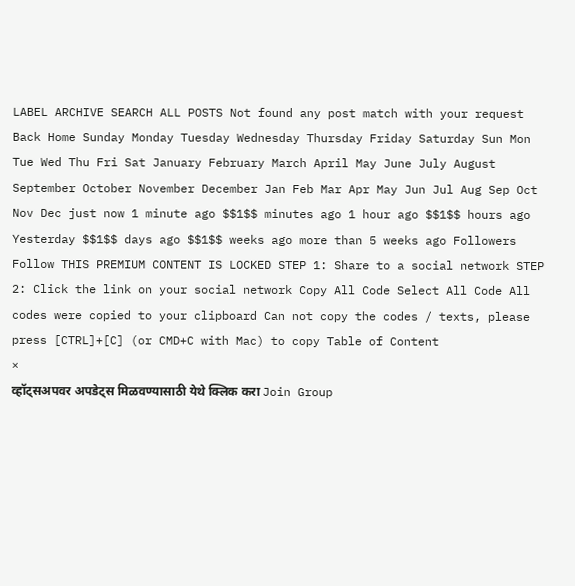LABEL ARCHIVE SEARCH ALL POSTS Not found any post match with your request Back Home Sunday Monday Tuesday Wednesday Thursday Friday Saturday Sun Mon Tue Wed Thu Fri Sat January February March April May June July August September October November December Jan Feb Mar Apr May Jun Jul Aug Sep Oct Nov Dec just now 1 minute ago $$1$$ minutes ago 1 hour ago $$1$$ hours ago Yesterday $$1$$ days ago $$1$$ weeks ago more than 5 weeks ago Followers Follow THIS PREMIUM CONTENT IS LOCKED STEP 1: Share to a social network STEP 2: Click the link on your social network Copy All Code Select All Code All codes were copied to your clipboard Can not copy the codes / texts, please press [CTRL]+[C] (or CMD+C with Mac) to copy Table of Content
×
व्हॉट्सअपवर अपडेट्स मिळवण्यासाठी येथे क्लिक करा Join Group